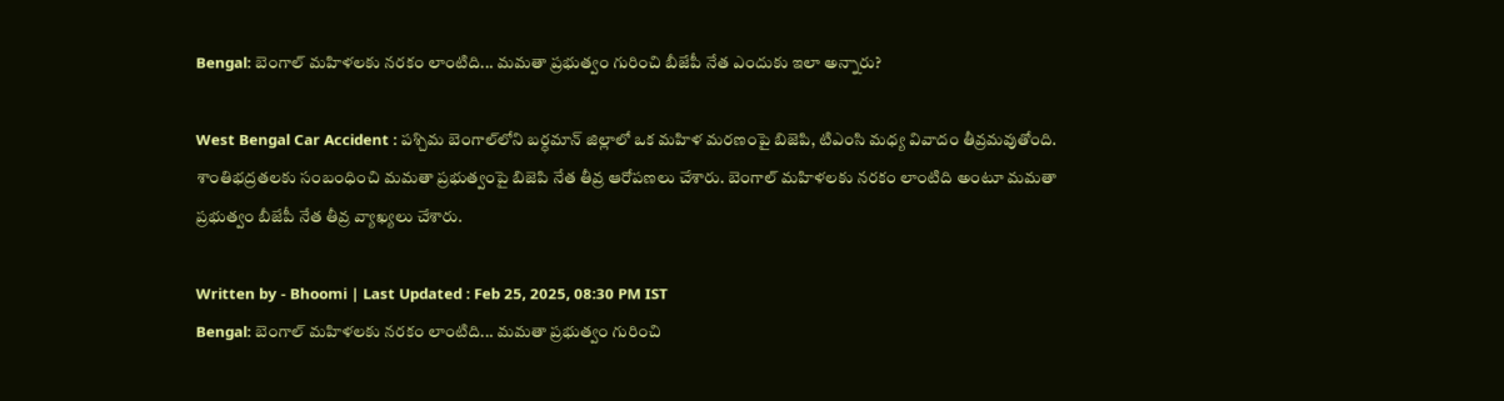Bengal: బెంగాల్ మహిళలకు నరకం లాంటిది... మమతా ప్రభుత్వం గురించి బీజేపీ నేత ఎందుకు ఇలా అన్నారు?

West Bengal Car Accident : పశ్చిమ బెంగాల్‌లోని బర్ధమాన్ జిల్లాలో ఒక మహిళ మరణంపై బిజెపి, టిఎంసి మధ్య వివాదం తీవ్రమవుతోంది. శాంతిభద్రతలకు సంబంధించి మమతా ప్రభుత్వంపై బిజెపి నేత తీవ్ర ఆరోపణలు చేశారు. బెంగాల్ మహిళలకు నరకం లాంటిది అంటూ మమతా ప్రభుత్వం బీజేపీ నేత తీవ్ర వ్యాఖ్యలు చేశారు.

Written by - Bhoomi | Last Updated : Feb 25, 2025, 08:30 PM IST
Bengal: బెంగాల్ మహిళలకు నరకం లాంటిది... మమతా ప్రభుత్వం గురించి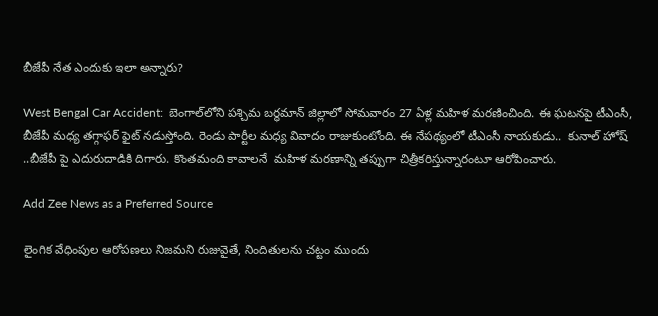బీజేపీ నేత ఎందుకు ఇలా అన్నారు?

West Bengal Car Accident:  బెంగాల్‌లోని పశ్చిమ బర్ధమాన్ జిల్లాలో సోమవారం 27 ఏళ్ల మహిళ మరణించింది. ఈ ఘటనపై టీఎంసీ, బీజేపీ మధ్య తగ్గాఫర్ ఫైట్ నడుస్తోంది. రెండు పార్టీల మధ్య వివాదం రాజుకుంటోంది. ఈ నేపథ్యంలో టీఎంసీ నాయకుడు..  కునాల్ హోష్ ..బీజేపీ పై ఎదురుదాడికి దిగారు. కొంతమంది కావాలనే  మహిళ మరణాన్ని తప్పుగా చిత్రీకరిస్తున్నారంటూ ఆరోపించారు.

Add Zee News as a Preferred Source

లైంగిక వేధింపుల ఆరోపణలు నిజమని రుజువైతే, నిందితులను చట్టం ముందు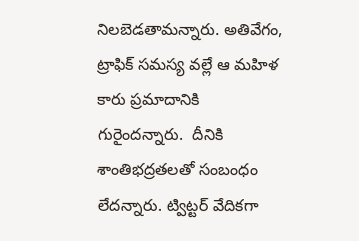నిలబెడతామన్నారు. అతివేగం, ట్రాఫిక్ సమస్య వల్లే ఆ మహిళ కారు ప్రమాదానికి గురైందన్నారు.  దీనికి శాంతిభద్రతలతో సంబంధం లేదన్నారు. ట్విట్టర్ వేదికగా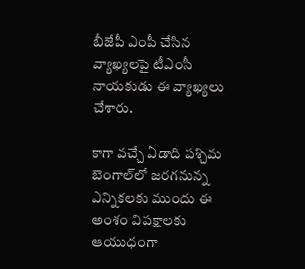బీజేపీ ఎంపీ చేసిన వ్యాఖ్యలపై టీఎంసీ నాయకుడు ఈ వ్యాఖ్యలు చేశారు.

కాగా వచ్చే ఏడాది పశ్చిమ బెంగాల్‌లో జరగనున్న ఎన్నికలకు ముందు ఈ అంశం విపక్షాలకు ఆయుధంగా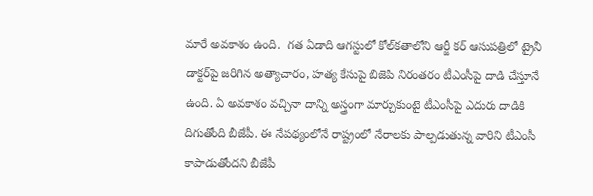మారే అవకాశం ఉంది.  గత ఏడాది ఆగస్టులో కోల్‌కతాలోని ఆర్జీ కర్ ఆసుపత్రిలో ట్రైనీ డాక్టర్‌పై జరిగిన అత్యాచారం, హత్య కేసుపై బిజెపి నిరంతరం టీఎంసీపై దాడి చేస్తూనే ఉంది. ఏ అవకాశం వచ్చినా దాన్ని అస్త్రంగా మార్చుకుంటై టీఎంసీపై ఎదురు దాడికి దిగుతోంది బీజేపీ. ఈ నేపథ్యంలోనే రాష్ట్రంలో నేరాలకు పాల్పడుతున్న వారిని టీఎంసీ కాపాడుతోందని బీజేపీ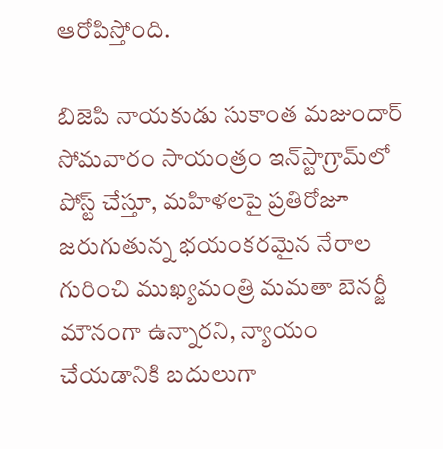ఆరోపిస్తోంది.

బిజెపి నాయకుడు సుకాంత మజుందార్ సోమవారం సాయంత్రం ఇన్‌స్టాగ్రామ్‌లో పోస్ట్ చేస్తూ, మహిళలపై ప్రతిరోజూ జరుగుతున్న భయంకరమైన నేరాల గురించి ముఖ్యమంత్రి మమతా బెనర్జీ మౌనంగా ఉన్నారని, న్యాయం చేయడానికి బదులుగా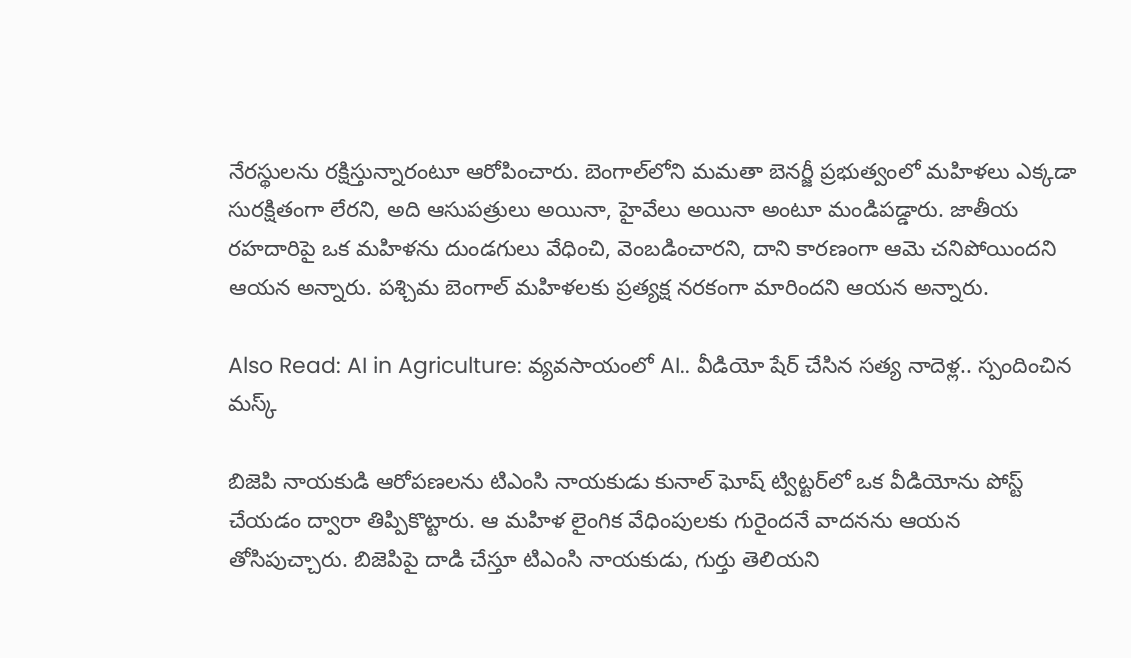నేరస్థులను రక్షిస్తున్నారంటూ ఆరోపించారు. బెంగాల్‌లోని మమతా బెనర్జీ ప్రభుత్వంలో మహిళలు ఎక్కడా సురక్షితంగా లేరని, అది ఆసుపత్రులు అయినా, హైవేలు అయినా అంటూ మండిపడ్డారు. జాతీయ రహదారిపై ఒక మహిళను దుండగులు వేధించి, వెంబడించారని, దాని కారణంగా ఆమె చనిపోయిందని ఆయన అన్నారు. పశ్చిమ బెంగాల్ మహిళలకు ప్రత్యక్ష నరకంగా మారిందని ఆయన అన్నారు.

Also Read: AI in Agriculture: వ్యవసాయంలో AI.. వీడియో షేర్ చేసిన సత్య నాదెళ్ల.. స్పందించిన మస్క్

బిజెపి నాయకుడి ఆరోపణలను టిఎంసి నాయకుడు కునాల్ ఘోష్ ట్విట్టర్‌లో ఒక వీడియోను పోస్ట్ చేయడం ద్వారా తిప్పికొట్టారు. ఆ మహిళ లైంగిక వేధింపులకు గురైందనే వాదనను ఆయన తోసిపుచ్చారు. బిజెపిపై దాడి చేస్తూ టిఎంసి నాయకుడు, గుర్తు తెలియని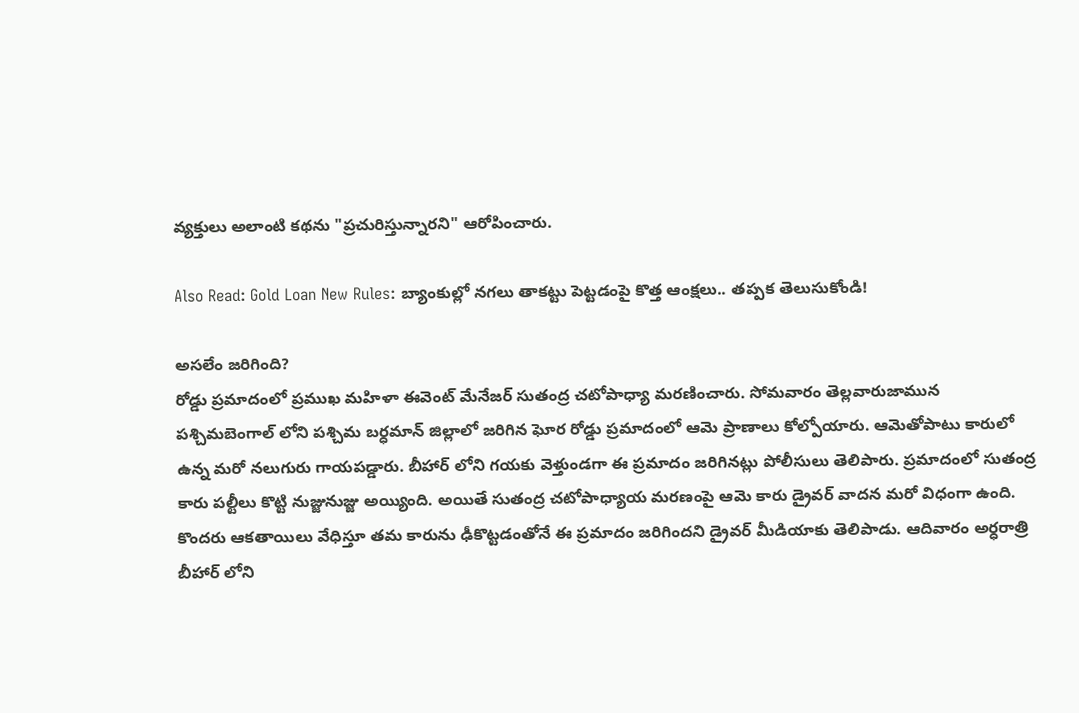వ్యక్తులు అలాంటి కథను "ప్రచురిస్తున్నారని" ఆరోపించారు.

Also Read: Gold Loan New Rules: బ్యాంకుల్లో నగలు తాకట్టు పెట్టడంపై కొత్త ఆంక్షలు.. తప్పక తెలుసుకోండి!

అసలేం జరిగింది?
రోడ్డు ప్రమాదంలో ప్రముఖ మహిళా ఈవెంట్ మేనేజర్ సుతంద్ర చటోపాధ్యా మరణించారు. సోమవారం తెల్లవారుజామున పశ్చిమబెంగాల్ లోని పశ్చిమ బర్ధమాన్ జిల్లాలో జరిగిన ఘోర రోడ్డు ప్రమాదంలో ఆమె ప్రాణాలు కోల్పోయారు. ఆమెతోపాటు కారులో ఉన్న మరో నలుగురు గాయపడ్డారు. బీహార్ లోని గయకు వెళ్తుండగా ఈ ప్రమాదం జరిగినట్లు పోలీసులు తెలిపారు. ప్రమాదంలో సుతంద్ర కారు పల్టీలు కొట్టి నుజ్జునుజ్జు అయ్యింది. అయితే సుతంద్ర చటోపాధ్యాయ మరణంపై ఆమె కారు డ్రైవర్ వాదన మరో విధంగా ఉంది. కొందరు ఆకతాయిలు వేధిస్తూ తమ కారును ఢీకొట్టడంతోనే ఈ ప్రమాదం జరిగిందని డ్రైవర్ మీడియాకు తెలిపాడు. ఆదివారం అర్ధరాత్రి బీహార్ లోని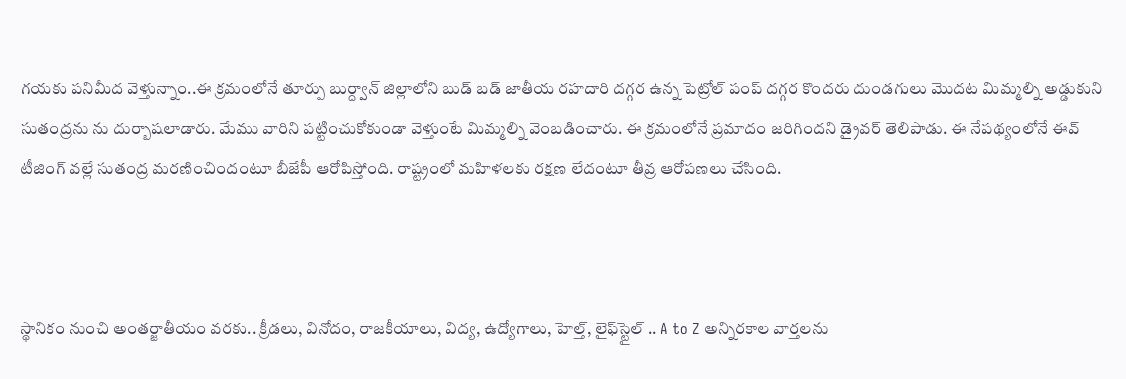గయకు పనిమీద వెళ్తున్నాం..ఈ క్రమంలోనే తూర్పు బుర్ద్వాన్ జిల్లాలోని బుడ్ బడ్ జాతీయ రహదారి దగ్గర ఉన్న పెట్రోల్ పంప్ దగ్గర కొందరు దుండగులు మొదట మిమ్మల్ని అడ్డుకుని సుతంద్రను ను దుర్బాషలాడారు. మేము వారిని పట్టించుకోకుండా వెళ్తుంటే మిమ్మల్ని వెంబడించారు. ఈ క్రమంలోనే ప్రమాదం జరిగిందని డ్రైవర్ తెలిపాడు. ఈ నేపథ్యంలోనే ఈవ్ టీజింగ్ వల్లే సుతంద్ర మరణించిందంటూ బీజేపీ ఆరోపిస్తోంది. రాష్ట్రంలో మహిళలకు రక్షణ లేదంటూ తీవ్ర ఆరోపణలు చేసింది.



స్థానికం నుంచి అంతర్జాతీయం వరకు.. క్రీడలు, వినోదం, రాజకీయాలు, విద్య, ఉద్యోగాలు, హెల్త్, లైఫ్‌స్టైల్ .. A to Z అన్నిరకాల వార్తలను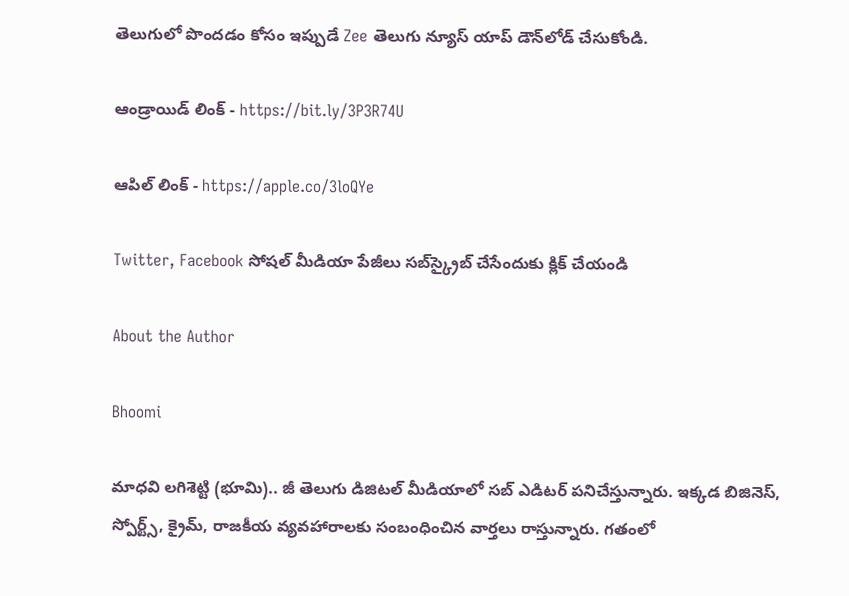తెలుగులో పొందడం కోసం ఇప్పుడే Zee తెలుగు న్యూస్ యాప్ డౌన్‌లోడ్ చేసుకోండి.

ఆండ్రాయిడ్ లింక్ - https://bit.ly/3P3R74U

ఆపిల్ లింక్ - https://apple.co/3loQYe

Twitter, Facebook సోషల్ మీడియా పేజీలు సబ్‌స్క్రైబ్ చేసేందుకు క్లిక్ చేయండి

About the Author

Bhoomi

మాధవి లగిశెట్టి (భూమి).. జీ తెలుగు డిజిటల్ మీడియాలో సబ్ ఎడిటర్ పనిచేస్తున్నారు. ఇక్కడ బిజినెస్, స్పోర్ట్స్, క్రైమ్, రాజకీయ వ్యవహారాలకు సంబంధించిన వార్తలు రాస్తున్నారు. గతంలో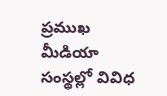ప్రముఖ మీడియా సంస్థల్లో వివిధ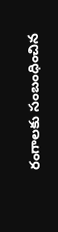రంగాలకు సంబంధించిన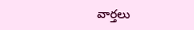వార్తలు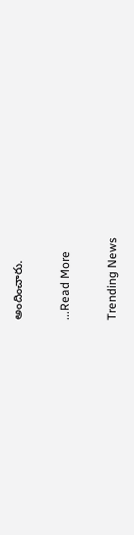అందించారు.

...Read More

Trending News